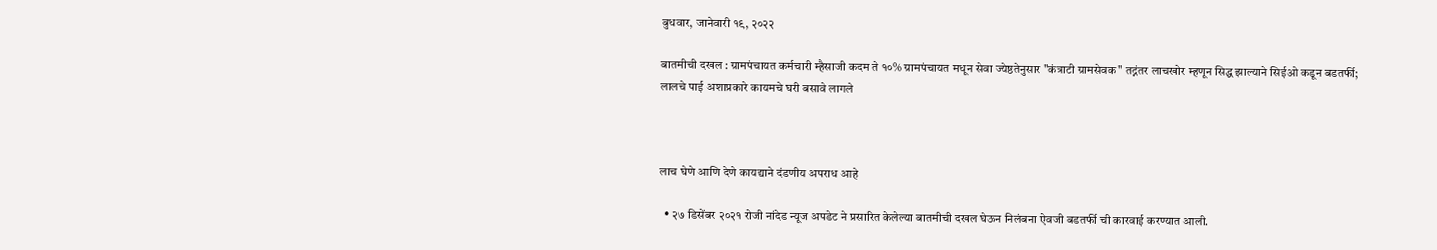बुधवार, जानेवारी १९, २०२२

बातमीची दखल : ग्रामपंचायत कर्मचारी म्हैसाजी कदम ते १०% ग्रामपंचायत मधून सेवा ज्येष्ठतेनुसार "कंत्राटी ग्रामसेवक" तद्नंतर लाचखोर म्हणून सिद्ध झाल्याने सिईओ कडून बडतर्फी; लालचे पाई अशाप्रकारे कायमचे घरी बसावे लागले



लाच घेणे आणि देणे कायद्याने दंडणीय अपराध आहे

  • २७ डिसेंबर २०२१ रोजी नांदेड न्यूज अपडेट ने प्रसारित केलेल्या बातमीची दखल घेऊन निलंबना ऐवजी बडतर्फी ची कारवाई करण्यात आली.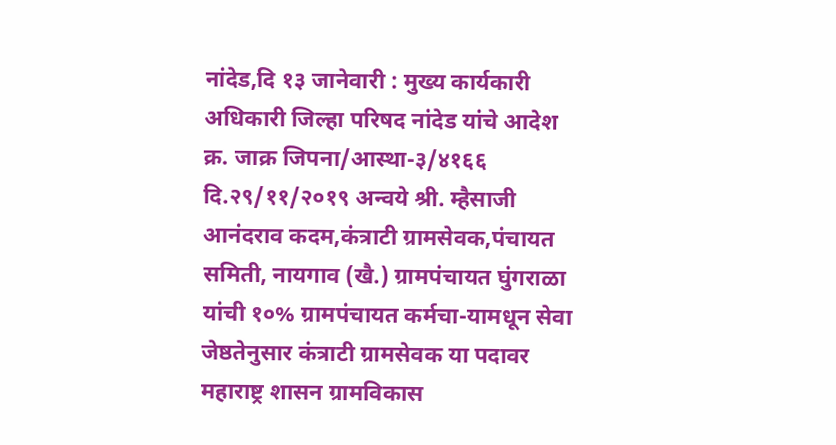नांदेड,दि १३ जानेवारी : मुख्य कार्यकारी अधिकारी जिल्हा परिषद नांदेड यांचे आदेश क्र. जाक्र जिपना/आस्था-३/४१६६ दि.२९/११/२०१९ अन्वये श्री. म्हैसाजी आनंदराव कदम,कंत्राटी ग्रामसेवक,पंचायत समिती, नायगाव (खै.) ग्रामपंचायत घुंगराळा यांची १०% ग्रामपंचायत कर्मचा-यामधून सेवा जेष्ठतेनुसार कंत्राटी ग्रामसेवक या पदावर महाराष्ट्र शासन ग्रामविकास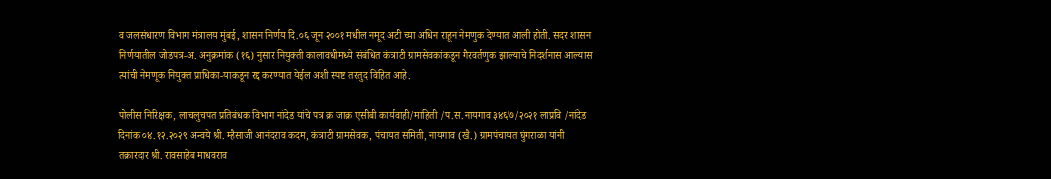व जलसंधारण विभाग मंत्रालय मुंबई, शासन निर्णय दि.०६ जून २००१ मधील नमूद अटी च्या अधिन राहून नेमणुक देण्यात आली होती. सदर शासन निर्णयातील जोडपत्र-अ. अनुक्रमांक (१६) नुसार नियुक्ती कालावधीमध्ये संबंधित कंत्राटी ग्रामसेवकांकडून गैरवर्तणुक झाल्याचे निदर्शनास आल्यास त्यांची नेमणूक नियुक्त प्राधिका-याकडून रद्द करण्यात येईल अशी स्पष्ट तरतुद विहित आहे.

पोलीस निरिक्षक, लाचलुचपत प्रतिबंधक विभाग नांदेड यांचे पत्र क्र जाक्र एसीबी कार्यवाही/माहिती /प.स.नायगाव ३४६७/२०२१ लाप्रवि /नांदेड दिनांक ०४.१२.२०२९ अन्वये श्री. म्हैसाजी आनंदराव कदम, कंत्राटी ग्रामसेवक, पंचायत समिती, नायगाव (खै.) ग्रामपंचायत घुंगराळा यांनी तक्रारदार श्री. रावसाहेब माधवराव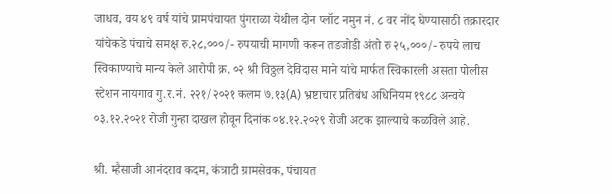जाधव, वय ४९ वर्ष यांचे प्रामपंचायत पुंगराळा येथील दोन प्लॉट नमुन नं. ८ वर नोंद घेण्यासाठी तक्रारदार यांचेकडे पंचाचे समक्ष रु.२८,०००/- रुपयाची मागणी करून तडजोडी अंतो रु २५,०००/- रुपये लाच स्विकाण्याचे मान्य केले आरोपी क्र. ०२ श्री विठ्ठल देविदास माने यांचे मार्फत स्विकारली असता पोलीस स्टेशन नायगाव गु.र.नं. २२१/२०२१ कलम ७.१३(A) भ्रष्टाचार प्रतिबंध अधिनियम १९८८ अन्वये ०३.१२.२०२१ रोजी गुन्हा दाखल होवून दिनांक ०४.१२.२०२९ रोजी अटक झाल्याचे कळविले आहे.

श्री. म्हैसाजी आनंदराव कदम, कंत्राटी ग्रामसेवक, पंचायत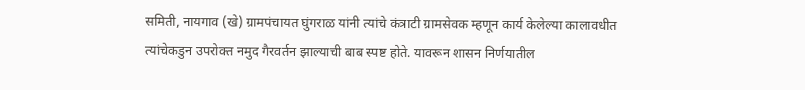समिती, नायगाव (खे) ग्रामपंचायत घुंगराळ यांनी त्यांचे कंत्राटी ग्रामसेवक म्हणून कार्य केलेल्या कालावधीत त्यांचेकडुन उपरोक्त नमुद गैरवर्तन झाल्याची बाब स्पष्ट होते. यावरून शासन निर्णयातील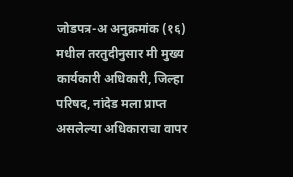जोडपत्र-अ अनुक्रमांक (१६) मधील तरतुदीनुसार मी मुख्य कार्यकारी अधिकारी, जिल्हा परिषद, नांदेड मला प्राप्त असलेल्या अधिकाराचा वापर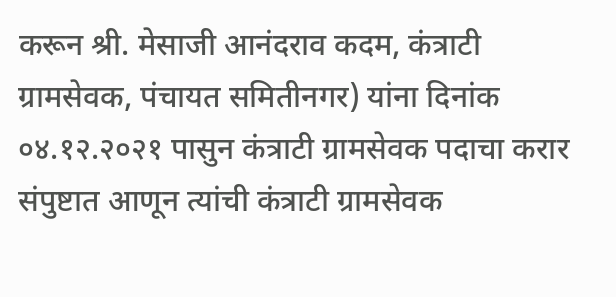करून श्री. मेसाजी आनंदराव कदम, कंत्राटी ग्रामसेवक, पंचायत समितीनगर) यांना दिनांक ०४.१२.२०२१ पासुन कंत्राटी ग्रामसेवक पदाचा करार संपुष्टात आणून त्यांची कंत्राटी ग्रामसेवक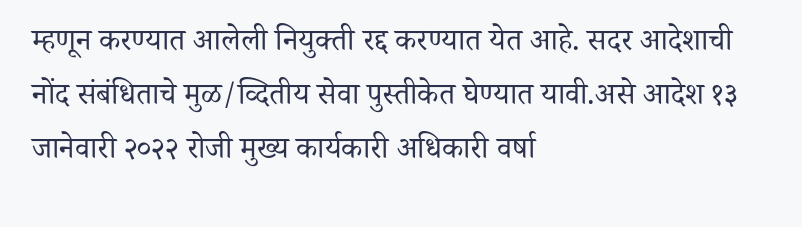म्हणून करण्यात आलेली नियुक्ती रद्द करण्यात येत आहे. सदर आदेशाची नोंद संबंधिताचे मुळ/व्दितीय सेवा पुस्तीकेत घेण्यात यावी.असे आदेश १३ जानेवारी २०२२ रोजी मुख्य कार्यकारी अधिकारी वर्षा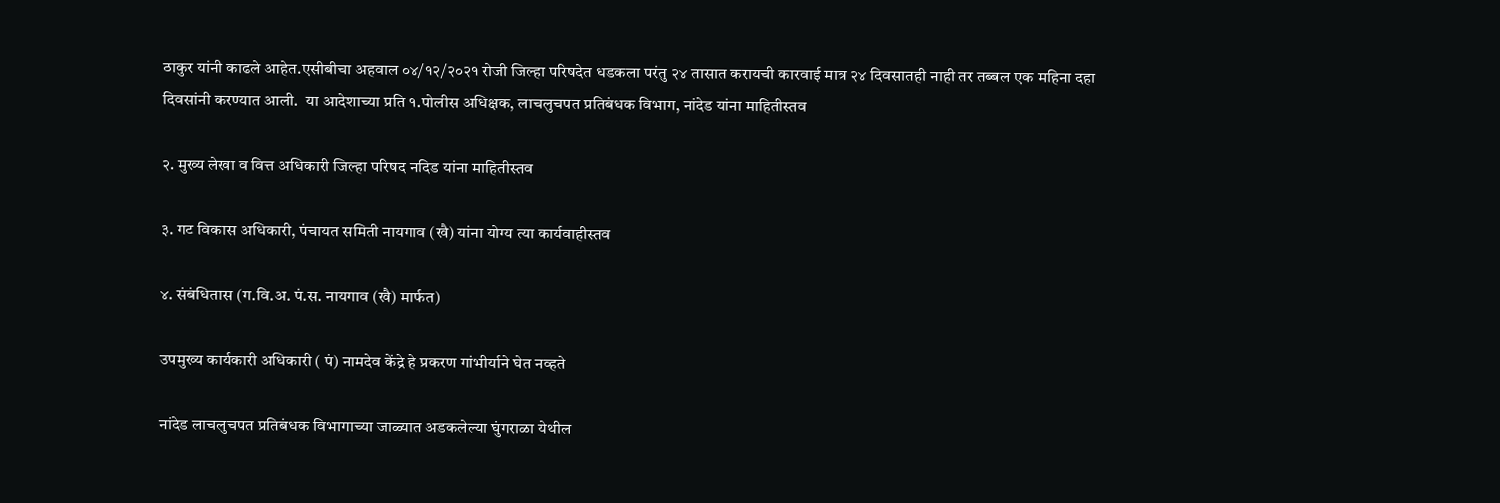ठाकुर यांनी काढले आहेत.एसीबीचा अहवाल ०४/१२/२०२१ रोजी जिल्हा परिषदेत धडकला परंतु २४ तासात करायची कारवाई मात्र २४ दिवसातही नाही तर तब्बल एक महिना दहा दिवसांनी करण्यात आली.  या आदेशाच्या प्रति १.पोलीस अधिक्षक, लाचलुचपत प्रतिबंधक विभाग, नांदेड यांना माहितीस्तव

२. मुख्य लेखा व वित्त अधिकारी जिल्हा परिषद नदिड यांना माहितीस्तव

३. गट विकास अधिकारी, पंचायत समिती नायगाव (खै) यांना योग्य त्या कार्यवाहीस्तव

४. संबंधितास (ग.वि.अ. पं.स. नायगाव (खै) मार्फत)

उपमुख्य कार्यकारी अधिकारी ( पं) नामदेव केंद्रे हे प्रकरण गांभीर्याने घेत नव्हते

नांदेड लाचलुचपत प्रतिबंधक विभागाच्या जाळ्यात अडकलेल्या घुंगराळा येथील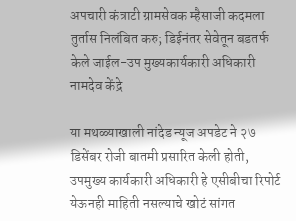अपचारी कंत्राटी ग्रामसेवक म्हैसाजी कदमला तुर्तास निलंबित करु; डिईनंतर सेवेतून बडतर्फ केले जाईल-उप मुख्यकार्यकारी अधिकारी नामदेव केंद्रे

या मथळ्याखाली नांदेड न्यूज अपडेट ने २७ डिसेंबर रोजी बातमी प्रसारित केली होती, उपमुख्य कार्यकारी अधिकारी हे एसीबीचा रिपोर्ट येऊनही माहिती नसल्याचे खोटं सांगत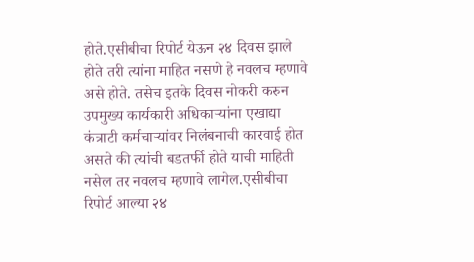होते.एसीबीचा रिपोर्ट येऊन २४ दिवस झाले होते तरी त्यांना माहित नसणे हे नवलच म्हणावे असे होते. तसेच इतके दिवस नोकरी करुन उपमुख्य कार्यकारी अधिकाऱ्यांना एखाद्या कंत्राटी कर्मचाऱ्यांवर निलंबनाची कारवाई होत असते की त्यांची बडतर्फी होते याची माहिती नसेल तर नवलच म्हणावे लागेल.एसीबीचा रिपोर्ट आल्या २४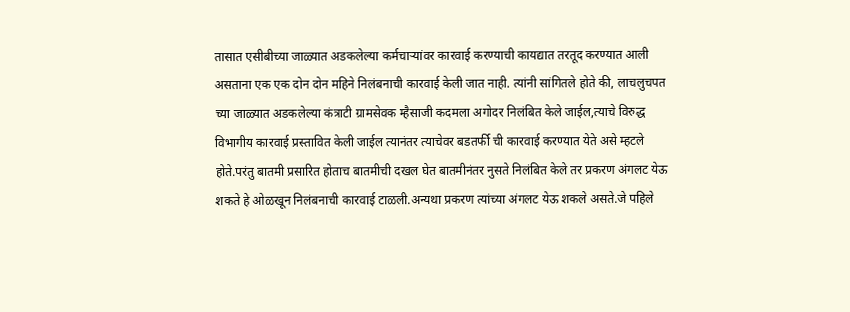तासात एसीबीच्या जाळ्यात अडकलेल्या कर्मचाऱ्यांवर कारवाई करण्याची कायद्यात तरतूद करण्यात आली असताना एक एक दोन दोन महिने निलंबनाची कारवाई केली जात नाही. त्यांनी सांगितले होते की, लाचलुचपत च्या जाळ्यात अडकलेल्या कंत्राटी ग्रामसेवक म्हैसाजी कदमला अगोदर निलंबित केले जाईल,त्याचे विरुद्ध विभागीय कारवाई प्रस्तावित केली जाईल त्यानंतर त्याचेवर बडतर्फी ची कारवाई करण्यात येते असे म्हटले होते.परंतु बातमी प्रसारित होताच बातमीची दखल घेत बातमीनंतर नुसते निलंबित केले तर प्रकरण अंगलट येऊ शकते हे ओळखून निलंबनाची कारवाई टाळली.अन्यथा प्रकरण त्यांच्या अंगलट येऊ शकले असते.जे पहिले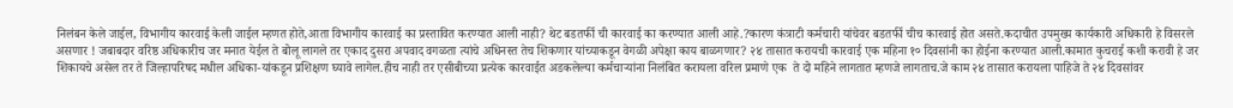निलंबन केले जाईल, विभागीय कारवाई केली जाईल म्हणत होते,आता विभागीय कारवाई का प्रस्तावित करण्यात आली नाही? थेट बडतर्फी ची कारवाई का करण्यात आली आहे.?कारण कंत्राटी कर्मचारी यांचेवर बडतर्फी चीच कारवाई होत असते.कदाचीत उपमुख्य कार्यकारी अधिकारी हे विसरले असणार ! जबाबदार वरिष्ठ अधिकारीच जर मनात येईल ते बोलू लागले तर एकाद दुसरा अपवाद वगळता त्यांचे अधिनस्त तेच शिकणार यांच्याकडून वेगळी अपेक्षा काय बाळगणार? २४ तासात करायची कारवाई एक महिना १० दिवसांनी का होईना करण्यात आली.कामात कुचराई कशी करावी हे जर शिकायचे असेल तर ते जिल्हापरिषद मधील अधिका-यांकडून प्रशिक्षण घ्यावे लागेल.हीच नाही तर एसीबीच्या प्रत्येक कारवाईत अडकलेल्या कर्मचाऱ्यांना निलंबित करायला वरिल प्रमाणे एक  ते दो महिने लागतात म्हणजे लागताच.जे काम २४ तासात करायला पाहिजे ते २४ दिवसांवर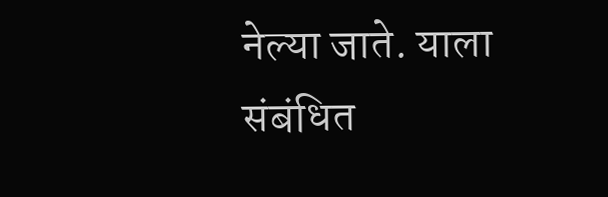नेल्या जाते. याला संबंधित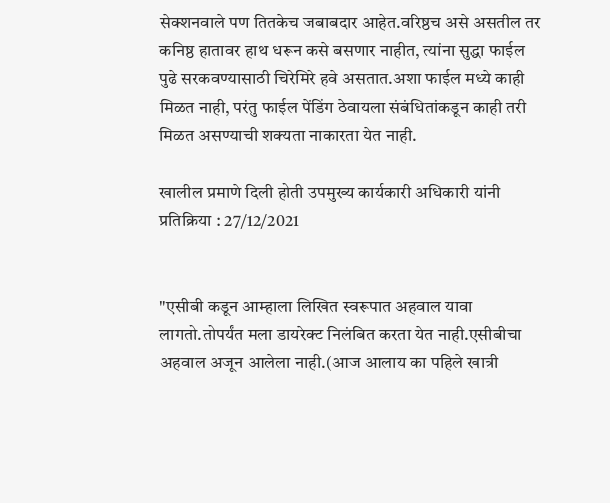सेक्शनवाले पण तितकेच जबाबदार आहेत.वरिष्ठच असे असतील तर कनिष्ठ हातावर हाथ धरून कसे बसणार नाहीत, त्यांना सुद्धा फाईल पुढे सरकवण्यासाठी चिरेमिरे हवे असतात.अशा फाईल मध्ये काही मिळत नाही, परंतु फाईल पेंडिंग ठेवायला संबंधितांकडून काही तरी मिळत असण्याची शक्यता नाकारता येत नाही.

खालील प्रमाणे दिली होती उपमुख्य कार्यकारी अधिकारी यांनी प्रतिक्रिया : 27/12/2021


"एसीबी कडून आम्हाला लिखित स्वरूपात अहवाल यावा लागतो.तोपर्यंत मला डायरेक्ट निलंबित करता येत नाही.एसीबीचा अहवाल अजून आलेला नाही.(आज आलाय का पहिले खात्री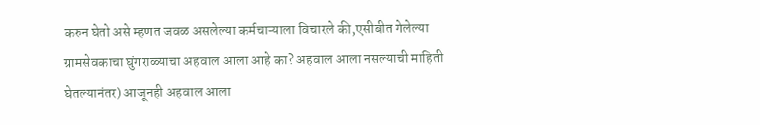करुन घेतो असे म्हणत जवळ असलेल्या कर्मचाऱ्याला विचारले की,एसीबीत गेलेल्या ग्रामसेवकाचा घुंगराळ्याचा अहवाल आला आहे का? अहवाल आला नसल्याची माहिती घेतल्यानंतर) आजूनही अहवाल आला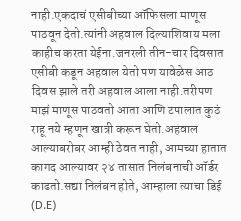नाही.एकदाचं एसीबीच्या ऑफिसला माणूस पाठवून देतो.त्यांनी अहवाल दिल्याशिवाय मला काहीच करता येईना.जनरली तीन-चार दिवसात एसीबी कडून अहवाल येतो पण यावेळेस आठ दिवस झाले तरी अहवाल आला नाही.तरीपण माझं माणूस पाठवतो आता आणि टपालात कुठं राहू नये म्हणून खात्री करून घेतो.अहवाल आल्याबरोबर आम्ही ठेवत नाही, आमच्या हातात कागद आल्यावर २४ तासात निलंबनाची ऑर्डर काढतो.सद्या निलंबन होते, आम्हाला त्याचा डिई (D.E)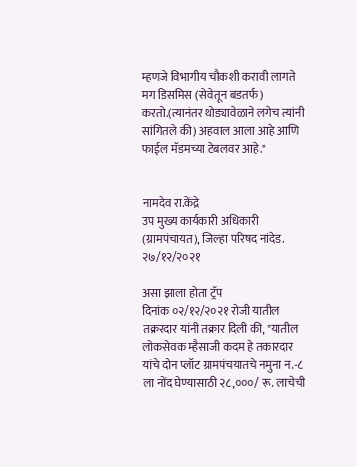म्हणजे विभागीय चौकशी करावी लागते मग डिसमिस (सेवेतून बडतर्फ) करतो.(त्यानंतर थोड्यावेळाने लगेच त्यांनी सांगितले की) अहवाल आला आहे आणि फाईल मॅडमच्या टेबलवर आहे."


नामदेव रा.केंद्रे
उप मुख्य कार्यकारी अधिकारी (ग्रामपंचायत), जिल्हा परिषद नांदेड.
२७/१२/२०२१

असा झाला होता ट्रॅप
दिनांक ०२/१२/२०२१ रोजी यातील तक्ररदार यांनी तक्रार दिली की, "यातील लोकसेवक म्हैसाजी कदम हे तकारदार यांचे दोन प्लॉट ग्रामपंचयातचे नमुना न.-८ ला नोंद घेण्यासाठी २८,०००/ रू. लाचेची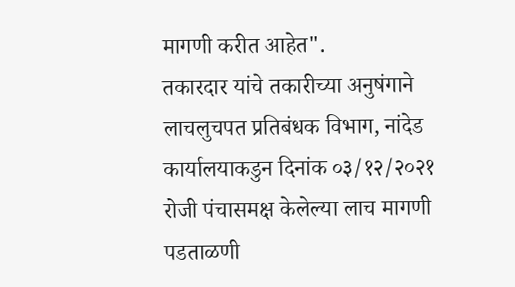मागणी करीत आहेत".
तकारदार यांचे तकारीच्या अनुषंगाने लाचलुचपत प्रतिबंधक विभाग, नांदेड कार्यालयाकडुन दिनांक ०३/१२/२०२१ रोजी पंचासमक्ष केलेल्या लाच मागणी पडताळणी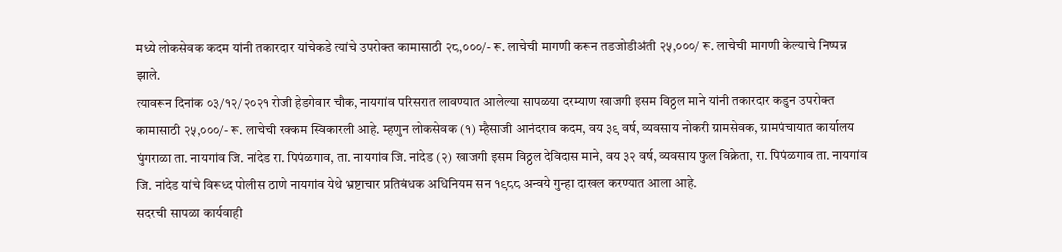मध्ये लोकसेवक कदम यांनी तकारदार यांचेकडे त्यांचे उपरोक्त कामासाठी २८,०००/- रू. लाचेची मागणी करून तडजोडीअंती २५,०००/ रू. लाचेची मागणी केल्याचे निष्पन्न झाले.
त्यावरून दिनांक ०३/१२/२०२१ रोजी हेडगेवार चौक, नायगांव परिसरात लावण्यात आलेल्या सापळया दरम्याण खाजगी इसम विठ्ठल माने यांनी तकारदार कडुन उपरोक्त कामासाठी २५,०००/- रू. लाचेची रक्कम स्विकारली आहे. म्हणुन लोकसेवक (१) म्हैसाजी आनंदराव कदम, वय ३९ वर्ष, व्यवसाय नोकरी ग्रामसेवक, ग्रामपंचायात कार्यालय घुंगराळा ता. नायगांव जि. नांदेड रा. पिपंळगाव, ता. नायगांव जि. नांदेड (२) खाजगी इसम विठ्ठल देविदास माने, वय ३२ वर्ष, व्यवसाय फुल विक्रेता, रा. पिपंळगाव ता. नायगांव जि. नांदेड यांचे विरूध्द पोलीस ठाणे नायगांव येथे भ्रष्टाचार प्रतिबंधक अधिनियम सन १९८८ अन्वये गुन्हा दाखल करण्यात आला आहे.
सदरची सापळा कार्यवाही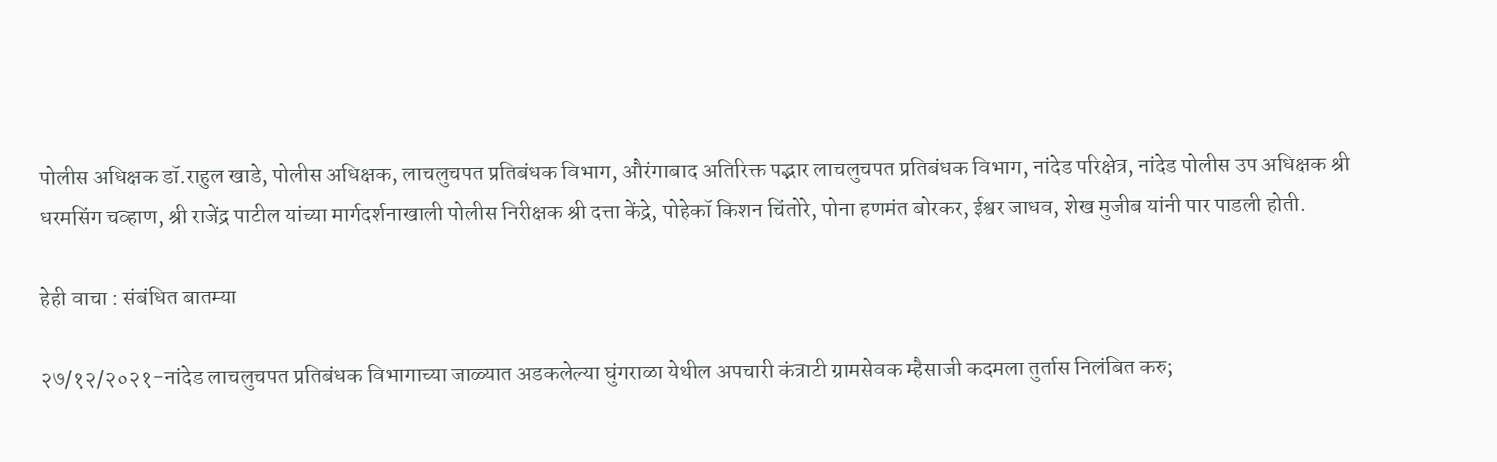पोलीस अधिक्षक डॉ.राहुल खाडे, पोलीस अधिक्षक, लाचलुचपत प्रतिबंधक विभाग, औरंगाबाद अतिरिक्त पद्भार लाचलुचपत प्रतिबंधक विभाग, नांदेड परिक्षेत्र, नांदेड पोलीस उप अधिक्षक श्री धरमसिंग चव्हाण, श्री राजेंद्र पाटील यांच्या मार्गदर्शनाखाली पोलीस निरीक्षक श्री दत्ता केंद्रे, पोहेकॉ किशन चिंतोरे, पोना हणमंत बोरकर, ईश्वर जाधव, शेख मुजीब यांनी पार पाडली होती.

हेही वाचा : संबंधित बातम्या

२७/१२/२०२१-नांदेड लाचलुचपत प्रतिबंधक विभागाच्या जाळ्यात अडकलेल्या घुंगराळा येथील अपचारी कंत्राटी ग्रामसेवक म्हैसाजी कदमला तुर्तास निलंबित करु;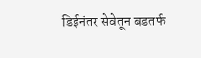डिईनंतर सेवेतून बडतर्फ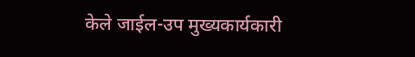केले जाईल-उप मुख्यकार्यकारी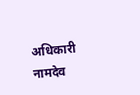अधिकारी नामदेव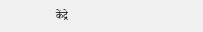केंद्रे